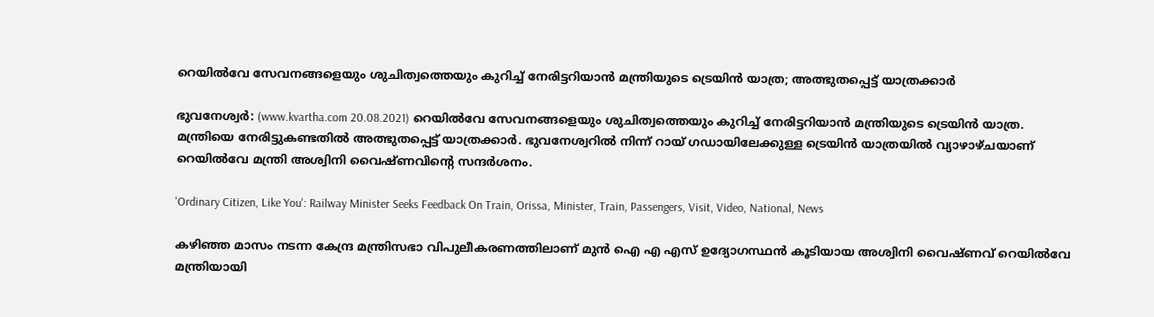റെയില്‍വേ സേവനങ്ങളെയും ശുചിത്വത്തെയും കുറിച്ച് നേരിട്ടറിയാന്‍ മന്ത്രിയുടെ ട്രെയിന്‍ യാത്ര; അത്ഭുതപ്പെട്ട് യാത്രക്കാര്‍

ഭുവനേശ്വര്‍: (www.kvartha.com 20.08.2021) റെയില്‍വേ സേവനങ്ങളെയും ശുചിത്വത്തെയും കുറിച്ച് നേരിട്ടറിയാന്‍ മന്ത്രിയുടെ ട്രെയിന്‍ യാത്ര. മന്ത്രിയെ നേരിട്ടുകണ്ടതില്‍ അത്ഭുതപ്പെട്ട് യാത്രക്കാര്‍. ഭുവനേശ്വറില്‍ നിന്ന് റായ് ഗഡായിലേക്കുള്ള ട്രെയിന്‍ യാത്രയില്‍ വ്യാഴാഴ്ചയാണ് റെയില്‍വേ മന്ത്രി അശ്വിനി വൈഷ്ണവിന്റെ സന്ദര്‍ശനം.

'Ordinary Citizen, Like You': Railway Minister Seeks Feedback On Train, Orissa, Minister, Train, Passengers, Visit, Video, National, News

കഴിഞ്ഞ മാസം നടന്ന കേന്ദ്ര മന്ത്രിസഭാ വിപുലീകരണത്തിലാണ് മുന്‍ ഐ എ എസ് ഉദ്യോഗസ്ഥന്‍ കൂടിയായ അശ്വിനി വൈഷ്ണവ് റെയില്‍വേ മന്ത്രിയായി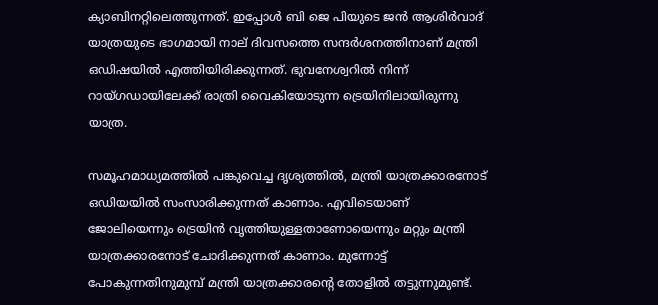ക്യാബിനറ്റിലെത്തുന്നത്. ഇപ്പോള്‍ ബി ജെ പിയുടെ ജന്‍ ആശിര്‍വാദ് യാത്രയുടെ ഭാഗമായി നാല് ദിവസത്തെ സന്ദര്‍ശനത്തിനാണ് മന്ത്രി ഒഡിഷയില്‍ എത്തിയിരിക്കുന്നത്. ഭുവനേശ്വറില്‍ നിന്ന് റായ്ഗഡായിലേക്ക് രാത്രി വൈകിയോടുന്ന ട്രെയിനിലായിരുന്നു യാത്ര.

സമൂഹമാധ്യമത്തില്‍ പങ്കുവെച്ച ദൃശ്യത്തില്‍, മന്ത്രി യാത്രക്കാരനോട് ഒഡിയയില്‍ സംസാരിക്കുന്നത് കാണാം. എവിടെയാണ് ജോലിയെന്നും ട്രെയിന്‍ വൃത്തിയുള്ളതാണോയെന്നും മറ്റും മന്ത്രി യാത്രക്കാരനോട് ചോദിക്കുന്നത് കാണാം. മുന്നോട്ട് പോകുന്നതിനുമുമ്പ് മന്ത്രി യാത്രക്കാരന്റെ തോളില്‍ തട്ടുന്നുമുണ്ട്.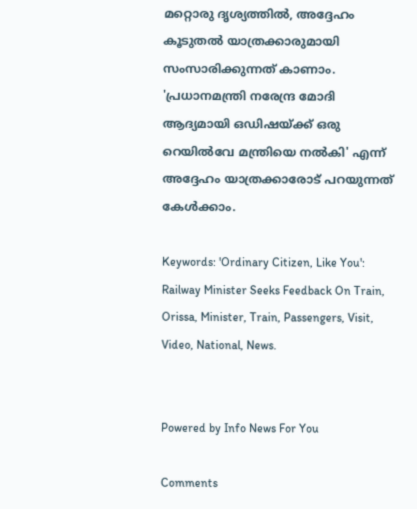മറ്റൊരു ദൃശ്യത്തില്‍, അദ്ദേഹം കൂടുതല്‍ യാത്രക്കാരുമായി സംസാരിക്കുന്നത് കാണാം. 'പ്രധാനമന്ത്രി നരേന്ദ്ര മോദി ആദ്യമായി ഒഡിഷയ്ക്ക് ഒരു റെയില്‍വേ മന്ത്രിയെ നല്‍കി' എന്ന് അദ്ദേഹം യാത്രക്കാരോട് പറയുന്നത് കേള്‍ക്കാം.

Keywords: 'Ordinary Citizen, Like You': Railway Minister Seeks Feedback On Train, Orissa, Minister, Train, Passengers, Visit, Video, National, News.


Powered by Info News For You

Comments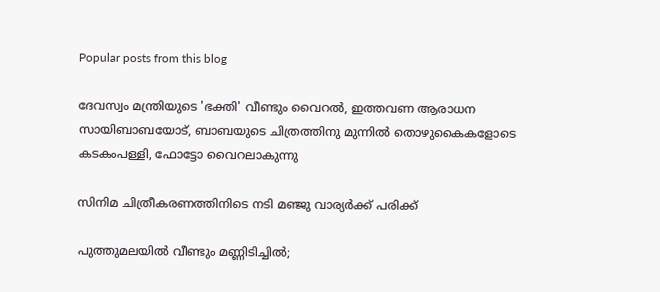Popular posts from this blog

ദേവസ്വം മന്ത്രിയുടെ 'ഭക്തി' വീണ്ടും വൈറല്‍, ഇത്തവണ ആരാധന സായിബാബയോട്, ബാബയുടെ ചിത്രത്തിനു മുന്നില്‍ തൊഴുകൈകളോടെ കടകംപള്ളി, ഫോട്ടോ വൈറലാകുന്നു

സിനിമ ചിത്രീകരണത്തിനിടെ നടി മഞ്ജു വാര്യര്‍ക്ക് പരിക്ക്

പുത്തുമലയില്‍ വീണ്ടും മണ്ണിടിച്ചില്‍;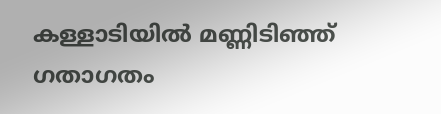കള്ളാടിയില്‍ മണ്ണിടിഞ്ഞ് ഗതാഗതം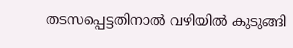തടസപ്പെട്ടതിനാല്‍ വഴിയില്‍ കുടുങ്ങി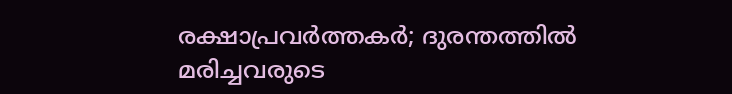രക്ഷാപ്രവര്‍ത്തകര്‍; ദുരന്തത്തില്‍ മരിച്ചവരുടെ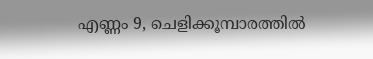എണ്ണം 9, ചെളിക്കൂമ്പാരത്തില്‍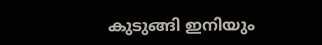കുടുങ്ങി ഇനിയും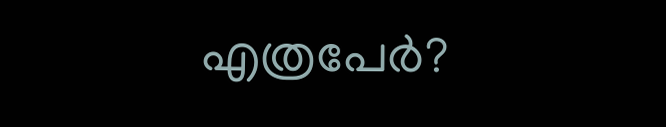എത്രപേര്‍?